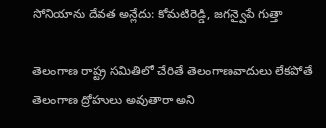సోనియాను దేవత అన్లేదు: కోమటిరెడ్డి, జగన్వైపే గుత్తా

తెలంగాణ రాష్ట్ర సమితిలో చేరితే తెలంగాణవాదులు లేకపోతే తెలంగాణ ద్రోహులు అవుతారా అని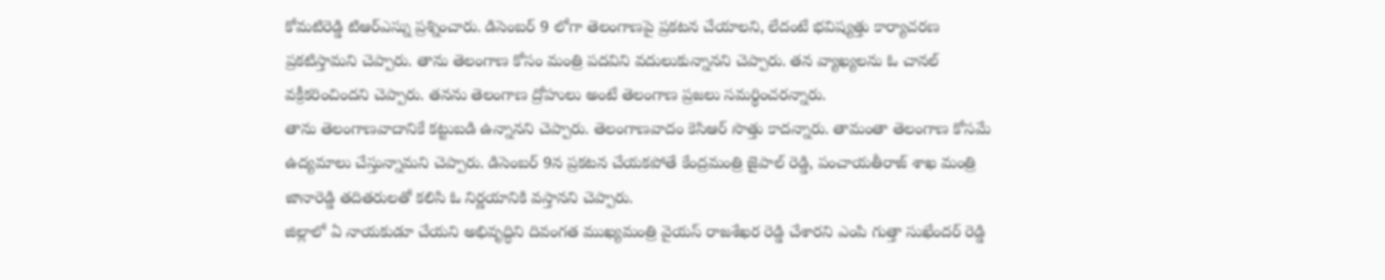కోమటిరెడ్డి టిఆర్ఎస్ను ప్రశ్నించారు. డిసెంబర్ 9 లోగా తెలంగాణపై ప్రకటన చేయాలని, లేదంటే భవిష్యత్తు కార్యాచరణ ప్రకటిస్తామని చెప్పారు. తాను తెలంగాణ కోసం మంత్రి పదవిని వదులుకున్నానని చెప్పారు. తన వ్యాఖ్యలను ఓ చానల్ వక్రీకరించిందని చెప్పారు. తనను తెలంగాణ ద్రోహులు అంటే తెలంగాణ ప్రజలు సమర్థించరన్నారు.
తాను తెలంగాణవాదానికే కట్టుబడి ఉన్నానని చెప్పారు. తెలంగాణవాదం కెసిఆర్ సొత్తు కాదన్నారు. తామంతా తెలంగాణ కోసమే ఉద్యమాలు చేస్తున్నామని చెప్పారు. డిసెంబర్ 9న ప్రకటన చేయకపోతే కేంద్రమంత్రి జైపాల్ రెడ్డి, పంచాయతీరాజ్ శాఖ మంత్రి జానారెడ్డి తదితరులతో కలిసి ఓ నిర్ణయానికి వస్తానని చెప్పారు.
జిల్లాలో ఏ నాయకుడూ చేయని అభివృద్ధిని దివంగత ముఖ్యమంత్రి వైయస్ రాజశేఖర రెడ్డి చేశారని ఎంపి గుత్తా సుఖేందర్ రెడ్డి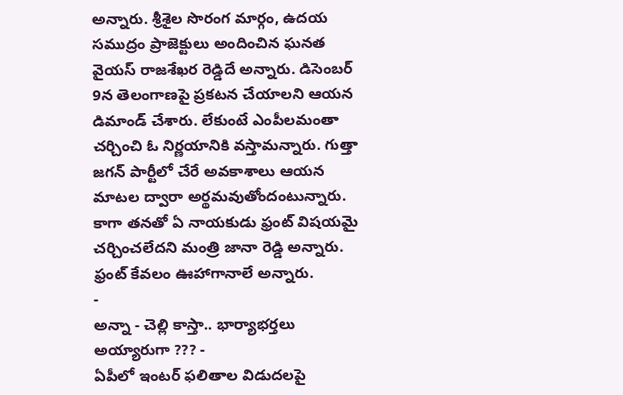అన్నారు. శ్రీశైల సొరంగ మార్గం, ఉదయ సముద్రం ప్రాజెక్టులు అందించిన ఘనత వైయస్ రాజశేఖర రెడ్డిదే అన్నారు. డిసెంబర్ 9న తెలంగాణపై ప్రకటన చేయాలని ఆయన డిమాండ్ చేశారు. లేకుంటే ఎంపీలమంతా చర్చించి ఓ నిర్ణయానికి వస్తామన్నారు. గుత్తా జగన్ పార్టీలో చేరే అవకాశాలు ఆయన మాటల ద్వారా అర్థమవుతోందంటున్నారు.
కాగా తనతో ఏ నాయకుడు ఫ్రంట్ విషయమై చర్చించలేదని మంత్రి జానా రెడ్డి అన్నారు. ఫ్రంట్ కేవలం ఊహాగానాలే అన్నారు.
-
అన్నా - చెల్లి కాస్తా.. భార్యాభర్తలు అయ్యారుగా ??? -
ఏపీలో ఇంటర్ ఫలితాల విడుదలపై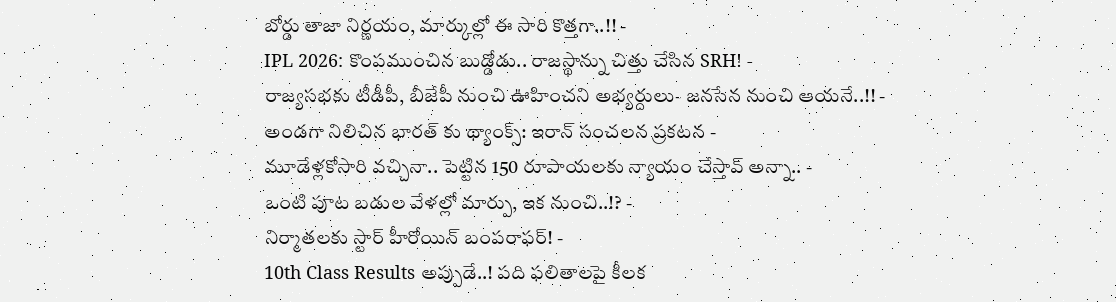బోర్డు తాజా నిర్ణయం, మార్కుల్లో ఈ సారి కొత్తగా..!! -
IPL 2026: కొంపముంచిన బుడ్డోడు.. రాజస్థాన్ను చిత్తు చేసిన SRH! -
రాజ్యసభకు టీడీపీ, బీజేపీ నుంచి ఊహించని అభ్యర్దులు- జనసేన నుంచి ఆయనే..!! -
అండగా నిలిచిన భారత్ కు థ్యాంక్స్: ఇరాన్ సంచలన ప్రకటన -
మూడేళ్లకోసారి వచ్చినా.. పెట్టిన 150 రూపాయలకు న్యాయం చేస్తావ్ అన్నా.. -
ఒంటి పూట బడుల వేళల్లో మార్పు, ఇక నుంచి..!? -
నిర్మాతలకు స్టార్ హీరోయిన్ బంపరాఫర్! -
10th Class Results అప్పుడే..! పది ఫలితాలపై కీలక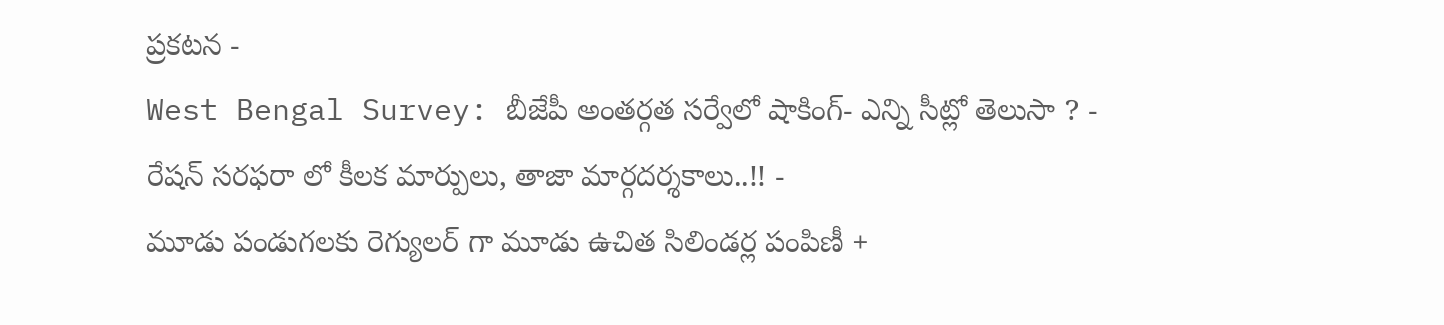ప్రకటన -
West Bengal Survey: బీజేపీ అంతర్గత సర్వేలో షాకింగ్- ఎన్ని సీట్లో తెలుసా ? -
రేషన్ సరఫరా లో కీలక మార్పులు, తాజా మార్గదర్శకాలు..!! -
మూడు పండుగలకు రెగ్యులర్ గా మూడు ఉచిత సిలిండర్ల పంపిణీ +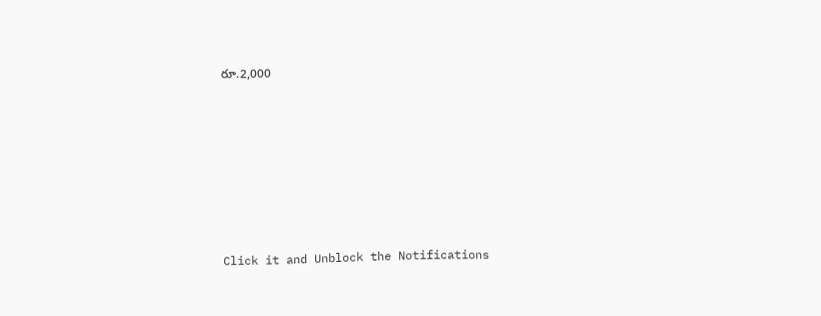రూ.2,000












Click it and Unblock the Notifications